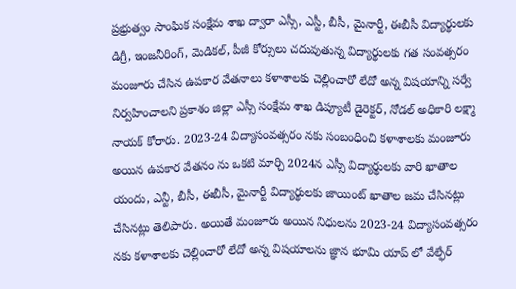ప్రభ్రుత్వం సాంఘిక సంక్షేమ శాఖ ద్వారా ఎస్సీ, ఎస్టీ, బీసీ, మైనార్టీ, ఈబీసీ విద్యార్థులకు డిగ్రీ, ఇంజనీరింగ్, మెడికల్, పీజీ కోర్సులు చదువుతున్న విద్యార్థులకు గత సంవత్సరం మంజూరు చేసిన ఉపకార వేతనాలు కళాశాలకు చెల్లించారో లేదో అన్న విషయాన్ని సర్వే నిర్వహించాలని ప్రకాశం జిల్లా ఎస్సీ సంక్షేమ శాఖ డిప్యూటీ డైరెక్టర్, నోడల్ అధికారి లక్ష్మా నాయక్ కోరారు. 2023-24 విద్యాసంవత్సరం నకు సంబంధించి కళాశాలకు మంజూరు అయిన ఉపకార వేతనం ను ఒకటి మార్చి 2024న ఎస్సీ విద్యార్థులకు వారి ఖాతాల యందు, ఎన్టీ, బీసీ, ఈబీసీ, మైనార్టీ విద్యార్థులకు జాయింట్ ఖాతాల జమ చేసినట్లు చేసినట్లు తెలిపారు. అయితే మంజూరు అయిన నిధులను 2023-24 విద్యాసంవత్సరం నకు కళాశాలకు చెల్లించారో లేదో అన్న విషయాలను జ్ఞాన భూమి యాప్ లో వేల్ఫేర్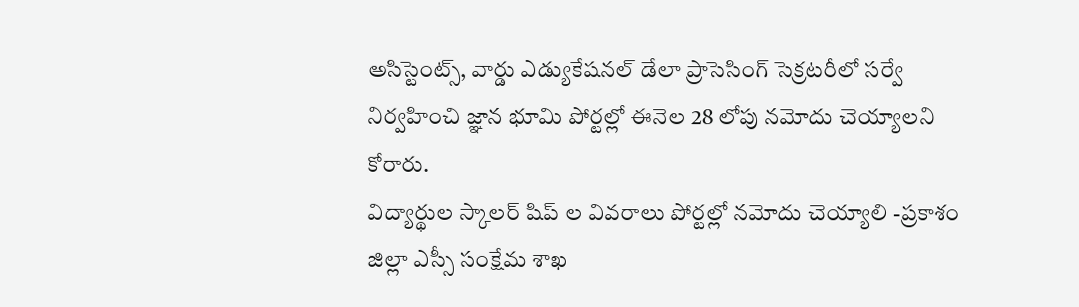అసిస్టెంట్స్, వార్డు ఎడ్యుకేషనల్ డేలా ప్రాసెసింగ్ సెక్రటరీలో సర్వే నిర్వహించి జ్ఞాన భూమి పోర్టల్లో ఈనెల 28 లోపు నమోదు చెయ్యాలని కోరారు.
విద్యార్థుల స్కాలర్ షిప్ ల వివరాలు పోర్టల్లో నమోదు చెయ్యాలి -ప్రకాశం జిల్లా ఎస్సీ సంక్షేమ శాఖ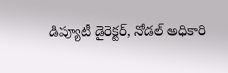డిప్యూటీ డైరెక్టర్, నోడల్ అధికారి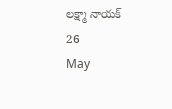లక్ష్మా నాయక్
26
May